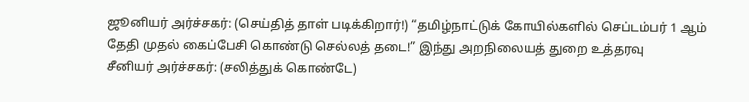ஜூனியர் அர்ச்சகர்: (செய்தித் தாள் படிக்கிறார்!) “தமிழ்நாட்டுக் கோயில்களில் செப்டம்பர் 1 ஆம் தேதி முதல் கைப்பேசி கொண்டு செல்லத் தடை!” இந்து அறநிலையத் துறை உத்தரவு
சீனியர் அர்ச்சகர்: (சலித்துக் கொண்டே)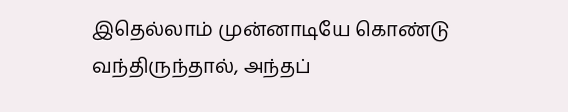இதெல்லாம் முன்னாடியே கொண்டு வந்திருந்தால், அந்தப்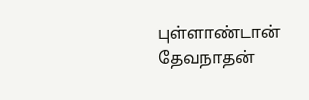புள்ளாண்டான் தேவநாதன்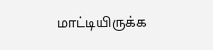மாட்டியிருக்க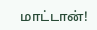மாட்டான்!